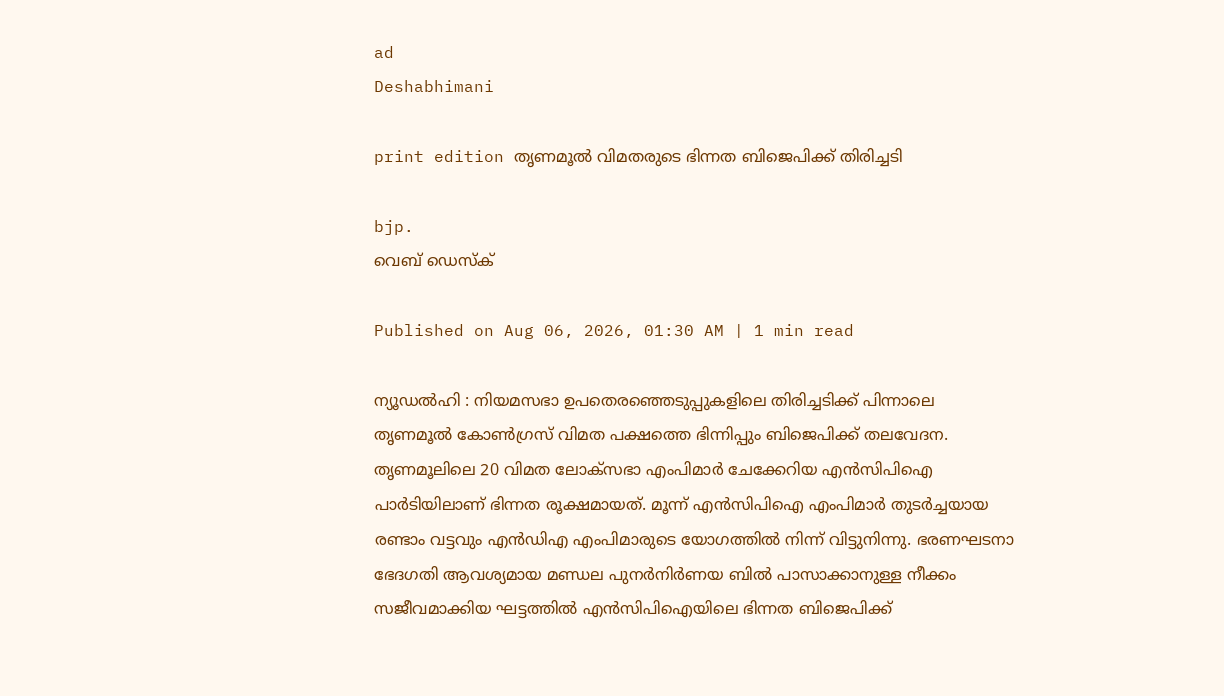ad
Deshabhimani

print edition തൃണമൂൽ വിമതരുടെ ഭിന്നത ബിജെപിക്ക്‌ തിരിച്ചടി

bjp.
വെബ് ഡെസ്ക്

Published on Aug 06, 2026, 01:30 AM | 1 min read

ന്യൂഡൽഹി : നിയമസഭാ ഉപതെരഞ്ഞെടുപ്പുകളിലെ തിരിച്ചടിക്ക്‌ പിന്നാലെ തൃണമൂൽ കോൺഗ്രസ്‌ വിമത പക്ഷത്തെ ഭിന്നിപ്പും ബിജെപിക്ക്‌ തലവേദന. തൃണമൂലിലെ 20 വിമത ലോക്‌സഭാ എംപിമാർ ചേക്കേറിയ എൻസിപിഐ പാർടിയിലാണ്‌ ഭിന്നത രൂക്ഷമായത്‌. മൂന്ന്‌ എൻസിപിഐ എംപിമാർ തുടർച്ചയായ രണ്ടാം വട്ടവും എൻഡിഎ എംപിമാരുടെ യോഗത്തിൽ നിന്ന്‌ വിട്ടുനിന്നു. ഭരണഘടനാ ഭേദഗതി ആവശ്യമായ മണ്ഡല പുനർനിർണയ ബിൽ പാസാക്കാനുള്ള നീക്കം സജീവമാക്കിയ ഘട്ടത്തിൽ എൻസിപിഐയിലെ ഭിന്നത ബിജെപിക്ക്‌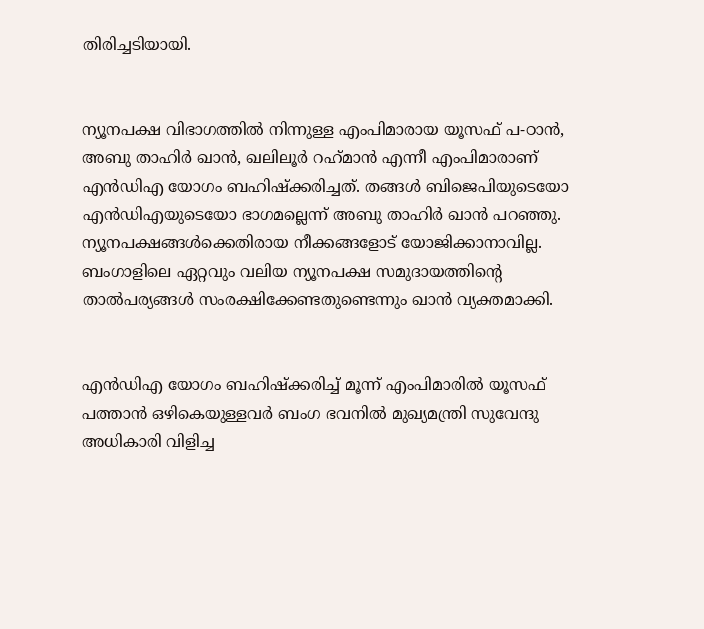തിരിച്ചടിയായി.


ന്യൂനപക്ഷ വിഭാഗത്തിൽ നിന്നുള്ള എംപിമാരായ യൂസഫ്‌ പ-ഠാൻ, അബു താഹിർ ഖാൻ, ഖലിലൂർ റഹ്‌മാൻ എന്നീ എംപിമാരാണ്‌ എൻഡിഎ യോഗം ബഹിഷ്‌ക്കരിച്ചത്‌. തങ്ങൾ ബിജെപിയുടെയോ എൻഡിഎയുടെയോ ഭാഗമല്ലെന്ന്‌ അബു താഹിർ ഖാൻ പറഞ്ഞു. ന്യൂനപക്ഷങ്ങൾക്കെതിരായ നീക്കങ്ങളോട്‌ യോജിക്കാനാവില്ല. ബംഗാളിലെ ഏറ്റവും വലിയ ന്യൂനപക്ഷ സമുദായത്തിന്റെ താൽപര്യങ്ങൾ സംരക്ഷിക്കേണ്ടതുണ്ടെന്നും ഖാൻ വ്യക്തമാക്കി.


എൻഡിഎ യോഗം ബഹിഷ്‌ക്കരിച്ച്‌ മൂന്ന്‌ എംപിമാരിൽ യൂസഫ്‌ പത്താൻ ഒഴികെയുള്ളവർ ബംഗ ഭവനിൽ മുഖ്യമന്ത്രി സുവേന്ദു അധികാരി വിളിച്ച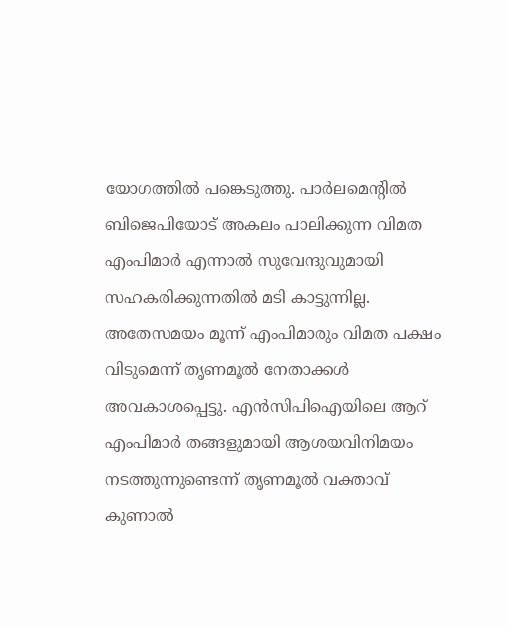യോഗത്തിൽ പങ്കെടുത്തു. പാർലമെന്റിൽ ബിജെപിയോട്‌ അകലം പാലിക്കുന്ന വിമത എംപിമാർ എന്നാൽ സുവേന്ദുവുമായി സഹകരിക്കുന്നതിൽ മടി കാട്ടുന്നില്ല. അതേസമയം മൂന്ന്‌ എംപിമാരും വിമത പക്ഷം വിടുമെന്ന്‌ തൃണമൂൽ നേതാക്കൾ അവകാശപ്പെട്ടു. എൻസിപിഐയിലെ ആറ്‌ എംപിമാർ തങ്ങളുമായി ആശയവിനിമയം നടത്തുന്നുണ്ടെന്ന്‌ തൃണമൂൽ വക്താവ്‌ കുണാൽ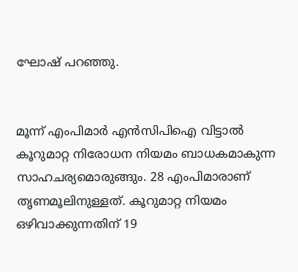ഘോഷ്‌ പറഞ്ഞു.


മൂന്ന്‌ എംപിമാർ എൻസിപിഐ വിട്ടാൽ കൂറുമാറ്റ നിരോധന നിയമം ബാധകമാകുന്ന സാഹചര്യമൊരുങ്ങും. 28 എംപിമാരാണ്‌ തൃണമൂലിനുള്ളത്‌. കൂറുമാറ്റ നിയമം ഒഴിവാക്കുന്നതിന്‌ 19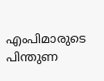എംപിമാരുടെ പിന്തുണ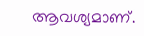ആവശ്യമാണ്‌.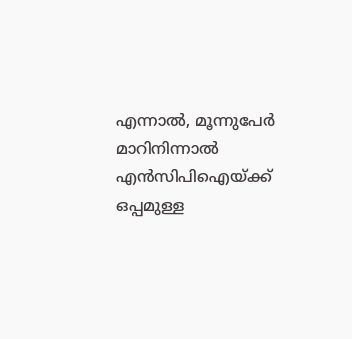എന്നാൽ, മൂന്നുപേർ മാറിനിന്നാൽ എൻസിപിഐയ്‌ക്ക്‌ ഒപ്പമുള്ള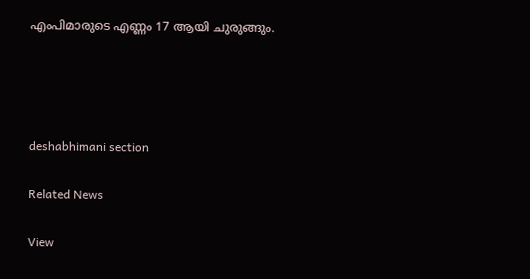എംപിമാരുടെ എണ്ണം 17 ആയി ചുരുങ്ങും.




deshabhimani section

Related News

View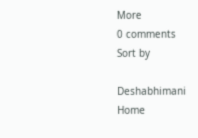More
0 comments
Sort by

Deshabhimani
Home